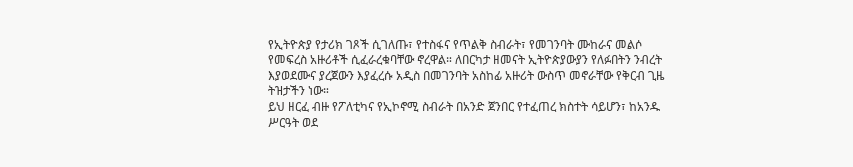የኢትዮጵያ የታሪክ ገጾች ሲገለጡ፣ የተስፋና የጥልቅ ስብራት፣ የመገንባት ሙከራና መልሶ የመፍረስ አዙሪቶች ሲፈራረቁባቸው ኖረዋል። ለበርካታ ዘመናት ኢትዮጵያውያን የለፉበትን ንብረት እያወደሙና ያረጀውን እያፈረሱ አዲስ በመገንባት አስከፊ አዙሪት ውስጥ መኖራቸው የቅርብ ጊዜ ትዝታችን ነው።
ይህ ዘርፈ ብዙ የፖለቲካና የኢኮኖሚ ስብራት በአንድ ጀንበር የተፈጠረ ክስተት ሳይሆን፣ ከአንዱ ሥርዓት ወደ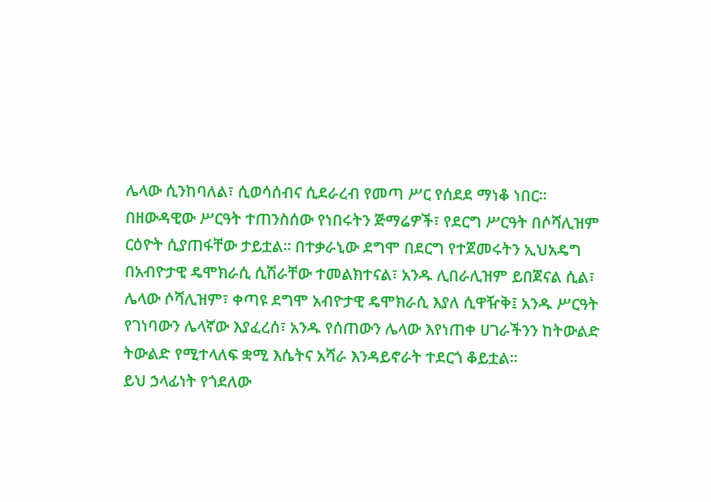ሌላው ሲንከባለል፣ ሲወሳሰብና ሲደራረብ የመጣ ሥር የሰደደ ማነቆ ነበር።
በዘውዳዊው ሥርዓት ተጠንስሰው የነበሩትን ጅማሬዎች፣ የደርግ ሥርዓት በሶሻሊዝም ርዕዮት ሲያጠፋቸው ታይቷል። በተቃራኒው ደግሞ በደርግ የተጀመሩትን ኢህአዴግ በአብዮታዊ ዴሞክራሲ ሲሽራቸው ተመልክተናል፣ አንዱ ሊበራሊዝም ይበጀናል ሲል፣ ሌላው ሶሻሊዝም፣ ቀጣዩ ደግሞ አብዮታዊ ዴሞክራሲ እያለ ሲዋዥቅ፤ አንዱ ሥርዓት የገነባውን ሌላኛው እያፈረሰ፣ አንዱ የሰጠውን ሌላው እየነጠቀ ሀገራችንን ከትውልድ ትውልድ የሚተላለፍ ቋሚ እሴትና አሻራ እንዳይኖራት ተደርጎ ቆይቷል።
ይህ ኃላፊነት የጎደለው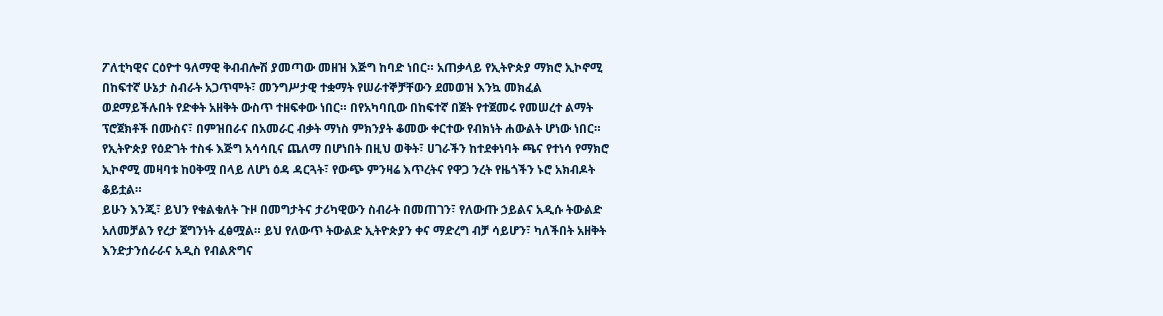ፖለቲካዊና ርዕዮተ ዓለማዊ ቅብብሎሽ ያመጣው መዘዝ እጅግ ከባድ ነበር። አጠቃላይ የኢትዮጵያ ማክሮ ኢኮኖሚ በከፍተኛ ሁኔታ ስብራት አጋጥሞት፣ መንግሥታዊ ተቋማት የሠራተኞቻቸውን ደመወዝ እንኳ መክፈል ወደማይችሉበት የድቀት አዘቅት ውስጥ ተዘፍቀው ነበር። በየአካባቢው በከፍተኛ በጀት የተጀመሩ የመሠረተ ልማት ፕሮጀክቶች በሙስና፣ በምዝበራና በአመራር ብቃት ማነስ ምክንያት ቆመው ቀርተው የብክነት ሐውልት ሆነው ነበር።
የኢትዮጵያ የዕድገት ተስፋ እጅግ አሳሳቢና ጨለማ በሆነበት በዚህ ወቅት፣ ሀገራችን ከተደቀነባት ጫና የተነሳ የማክሮ ኢኮኖሚ መዛባቱ ከዐቅሟ በላይ ለሆነ ዕዳ ዳርጓት፣ የውጭ ምንዛሬ እጥረትና የዋጋ ንረት የዜጎችን ኑሮ አክብዶት ቆይቷል።
ይሁን እንጂ፣ ይህን የቁልቁለት ጉዞ በመግታትና ታሪካዊውን ስብራት በመጠገን፣ የለውጡ ኃይልና አዲሱ ትውልድ አለመቻልን የረታ ጀግንነት ፈፅሟል። ይህ የለውጥ ትውልድ ኢትዮጵያን ቀና ማድረግ ብቻ ሳይሆን፣ ካለችበት አዘቅት እንድታንሰራራና አዲስ የብልጽግና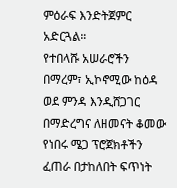ምዕራፍ እንድትጀምር አድርጓል።
የተበላሹ አሠራሮችን በማረም፣ ኢኮኖሚው ከዕዳ ወደ ምንዳ እንዲሸጋገር በማድረግና ለዘመናት ቆመው የነበሩ ሜጋ ፕሮጀክቶችን ፈጠራ በታከለበት ፍጥነት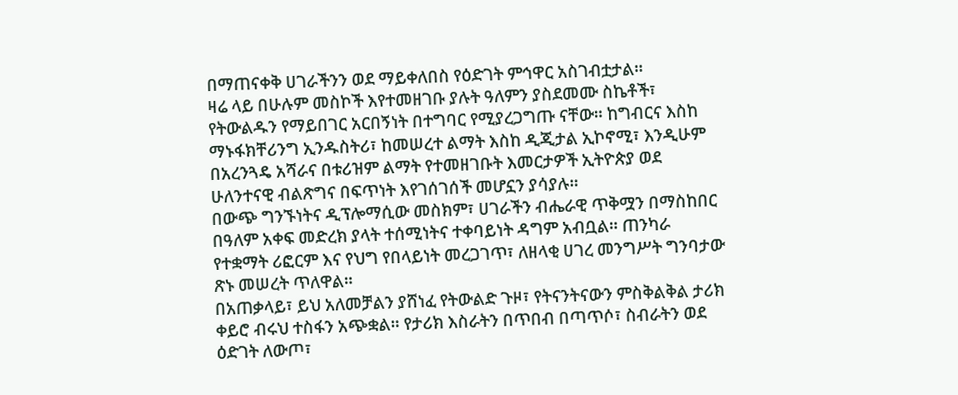በማጠናቀቅ ሀገራችንን ወደ ማይቀለበስ የዕድገት ምኅዋር አስገብቷታል።
ዛሬ ላይ በሁሉም መስኮች እየተመዘገቡ ያሉት ዓለምን ያስደመሙ ስኬቶች፣ የትውልዱን የማይበገር አርበኝነት በተግባር የሚያረጋግጡ ናቸው። ከግብርና እስከ ማኑፋክቸሪንግ ኢንዱስትሪ፣ ከመሠረተ ልማት እስከ ዲጂታል ኢኮኖሚ፣ እንዲሁም በአረንጓዴ አሻራና በቱሪዝም ልማት የተመዘገቡት እመርታዎች ኢትዮጵያ ወደ ሁለንተናዊ ብልጽግና በፍጥነት እየገሰገሰች መሆኗን ያሳያሉ።
በውጭ ግንኙነትና ዲፕሎማሲው መስክም፣ ሀገራችን ብሔራዊ ጥቅሟን በማስከበር በዓለም አቀፍ መድረክ ያላት ተሰሚነትና ተቀባይነት ዳግም አብቧል። ጠንካራ የተቋማት ሪፎርም እና የህግ የበላይነት መረጋገጥ፣ ለዘላቂ ሀገረ መንግሥት ግንባታው ጽኑ መሠረት ጥለዋል።
በአጠቃላይ፣ ይህ አለመቻልን ያሸነፈ የትውልድ ጉዞ፣ የትናንትናውን ምስቅልቅል ታሪክ ቀይሮ ብሩህ ተስፋን አጭቋል። የታሪክ እስራትን በጥበብ በጣጥሶ፣ ስብራትን ወደ ዕድገት ለውጦ፣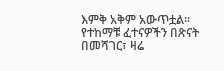እምቅ አቅም አውጥቷል። የተከማቹ ፈተናዎችን በጽናት በመሻገር፣ ዛሬ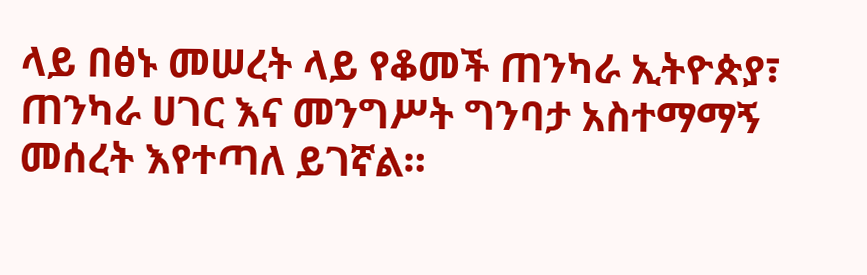ላይ በፅኑ መሠረት ላይ የቆመች ጠንካራ ኢትዮጵያ፣ ጠንካራ ሀገር እና መንግሥት ግንባታ አስተማማኝ መሰረት እየተጣለ ይገኛል።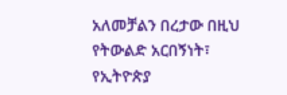አለመቻልን በረታው በዚህ የትውልድ አርበኝነት፣ የኢትዮጵያ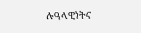ሉዓላዊነትና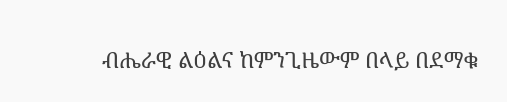ብሔራዊ ልዕልና ከምንጊዜውም በላይ በደማቁ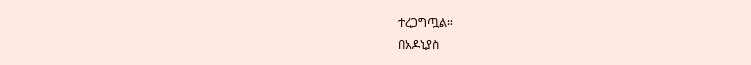ተረጋግጧል።
በአዶኒያስ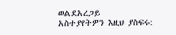ወልደአረጋይ
አስተያየትዎን እዚህ ያስፍሩ: